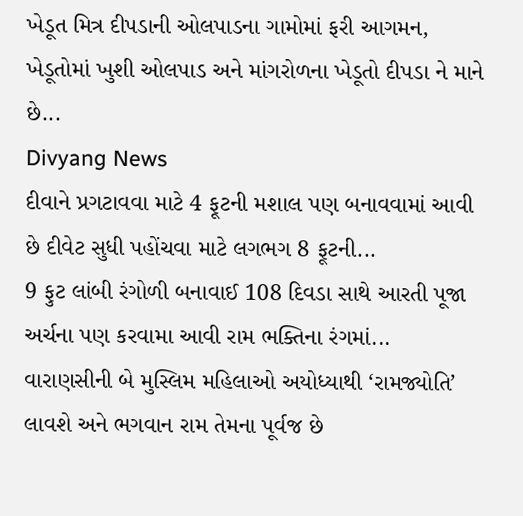ખેડૂત મિત્ર દીપડાની ઓલપાડના ગામોમાં ફરી આગમન, ખેડૂતોમાં ખુશી ઓલપાડ અને માંગરોળના ખેડૂતો દીપડા ને માને છે...
Divyang News
દીવાને પ્રગટાવવા માટે 4 ફૂટની મશાલ પણ બનાવવામાં આવી છે દીવેટ સુધી પહોંચવા માટે લગભગ 8 ફૂટની...
9 ફુટ લાંબી રંગોળી બનાવાઈ 108 દિવડા સાથે આરતી પૂજા અર્ચના પણ કરવામા આવી રામ ભક્તિના રંગમાં...
વારાણસીની બે મુસ્લિમ મહિલાઓ અયોધ્યાથી ‘રામજ્યોતિ’ લાવશે અને ભગવાન રામ તેમના પૂર્વજ છે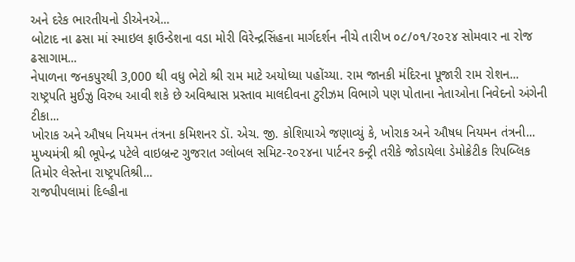અને દરેક ભારતીયનો ડીએનએ...
બોટાદ ના ઢસા માં સ્માઇલ ફાઉન્ડેશના વડા મોરી વિરેન્દ્રસિંહના માર્ગદર્શન નીચે તારીખ ૦૮/૦૧/૨૦૨૪ સોમવાર ના રોજ ઢસાગામ...
નેપાળના જનકપુરથી 3,000 થી વધુ ભેટો શ્રી રામ માટે અયોધ્યા પહોંચ્યા. રામ જાનકી મંદિરના પૂજારી રામ રોશન...
રાષ્ટ્રપતિ મુઈઝુ વિરુધ આવી શકે છે અવિશ્વાસ પ્રસ્તાવ માલદીવના ટુરીઝમ વિભાગે પણ પોતાના નેતાઓના નિવેદનો અંગેની ટીકા...
ખોરાક અને ઔષધ નિયમન તંત્રના કમિશનર ડૉ. એચ. જી. કોશિયાએ જણાવ્યું કે, ખોરાક અને ઔષધ નિયમન તંત્રની...
મુખ્યમંત્રી શ્રી ભૂપેન્દ્ર પટેલે વાઇબ્રન્ટ ગુજરાત ગ્લોબલ સમિટ-૨૦૨૪ના પાર્ટનર કન્ટ્રી તરીકે જોડાયેલા ડેમોક્રેટીક રિપબ્લિક તિમોર લેસ્તેના રાષ્ટ્રપતિશ્રી...
રાજપીપલામાં દિલ્હીના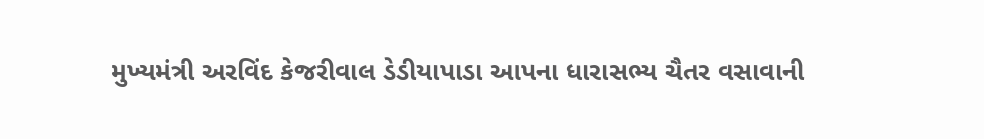મુખ્યમંત્રી અરવિંદ કેજરીવાલ ડેડીયાપાડા આપના ધારાસભ્ય ચૈતર વસાવાની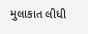મુલાકાત લીધી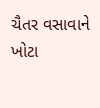ચૈતર વસાવાને ખોટા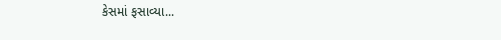કેસમાં ફસાવ્યા...